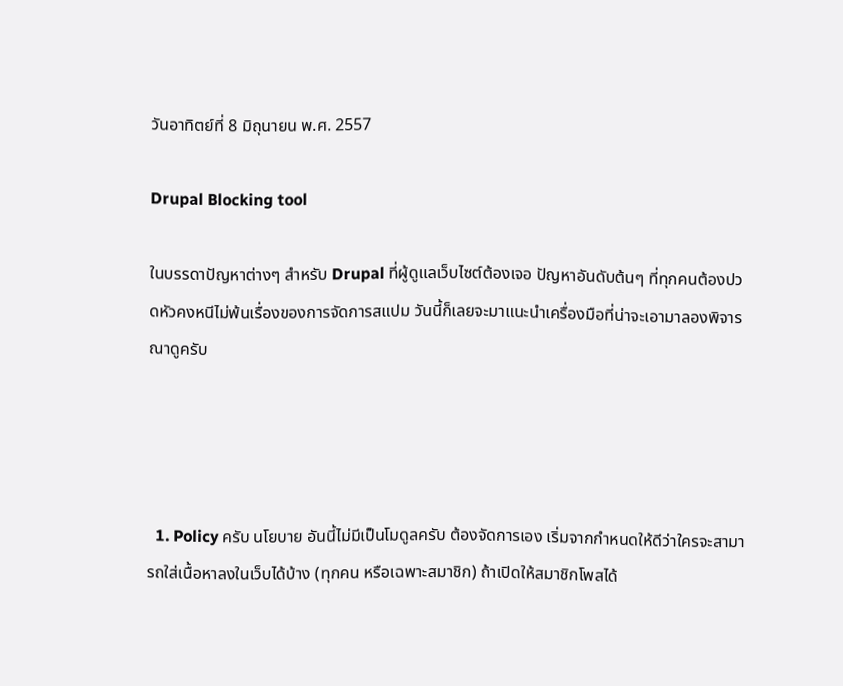วันอาทิตย์ที่ 8 มิถุนายน พ.ศ. 2557

Drupal Blocking tool

ในบรรดาปัญหาต่างๆ สำหรับ Drupal ที่ผู้ดูแลเว็บไซต์ต้องเจอ ปัญหาอันดับต้นๆ ที่ทุกคนต้องปวดหัวคงหนีไม่พ้นเรื่องของการจัดการสแปม วันนี้ก็เลยจะมาแนะนำเครื่องมือที่น่าจะเอามาลองพิจารณาดูครับ




  1. Policy ครับ นโยบาย อันนี้ไม่มีเป็นโมดูลครับ ต้องจัดการเอง เริ่มจากกำหนดให้ดีว่าใครจะสามารถใส่เนื้อหาลงในเว็บได้บ้าง (ทุกคน หรือเฉพาะสมาชิก) ถ้าเปิดให้สมาชิกโพสได้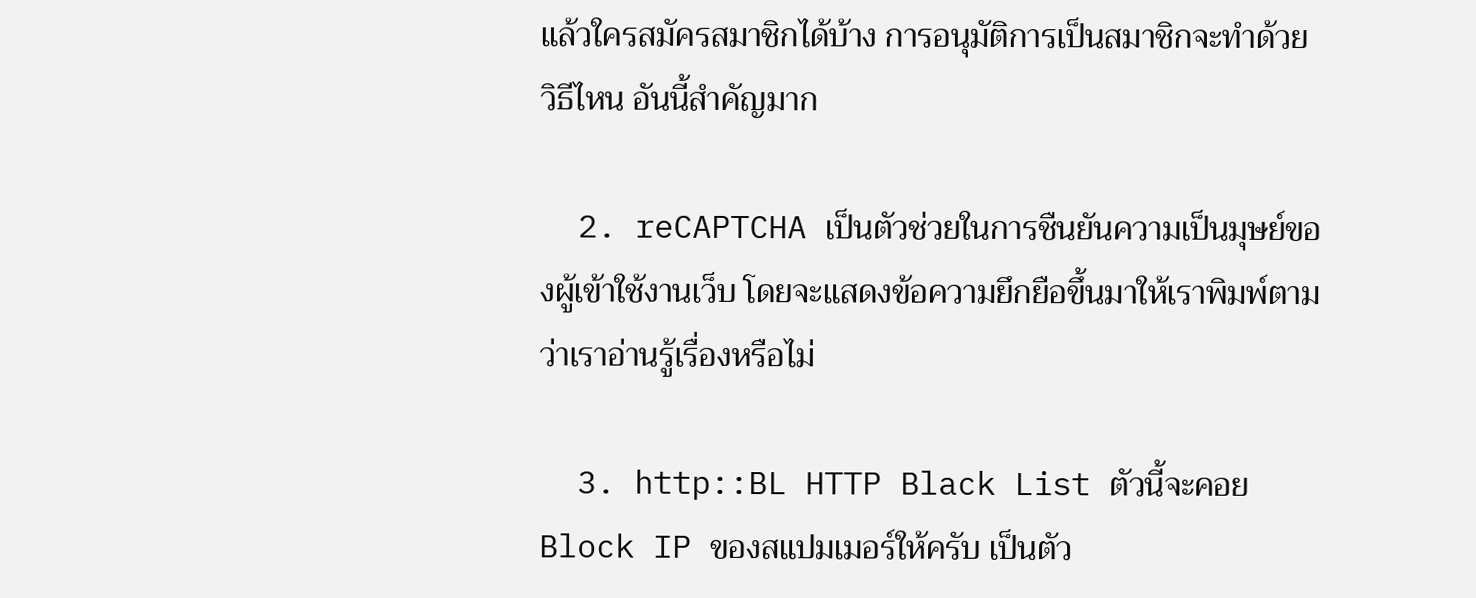แล้วใครสมัครสมาชิกได้บ้าง การอนุมัติการเป็นสมาชิกจะทำด้วยวิธีไหน อันนี้สำคัญมาก

  2. reCAPTCHA เป็นตัวช่วยในการชืนยันความเป็นมุษย์ของผู้เข้าใช้งานเว็บ โดยจะแสดงข้อความยึกยือขึ้นมาให้เราพิมพ์ตาม ว่าเราอ่านรู้เรื่องหรือไม่

  3. http::BL HTTP Black List ตัวนี้จะคอย Block IP ของสแปมเมอร์ให้ครับ เป็นตัว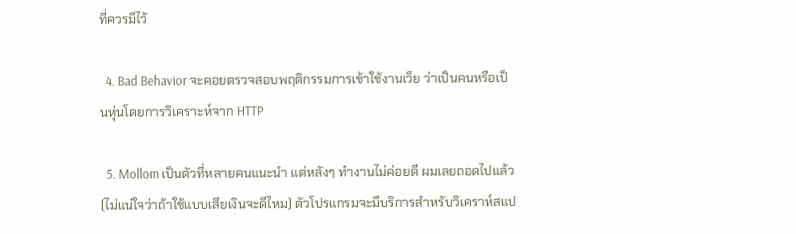ที่ควรมีไว้

  4. Bad Behavior จะคอยตรวจสอบพฤติกรรมการเข้าใช้งานเว็ย ว่าเป็นคนหรือเป็นหุ่นโดยการวิเคราะห์จาก HTTP

  5. Mollom เป็นตัวที่หลายคนแนะนำ แต่หลังๆ ทำงานไม่ค่อยดี ผมเลยถอดไปแล้ว (ไม่แน่ใจว่าถ้าใช้แบบเสียเงินจะดีไหม) ตัวโปรแกรมจะมีบริการสำหรับวิเคราห์สแป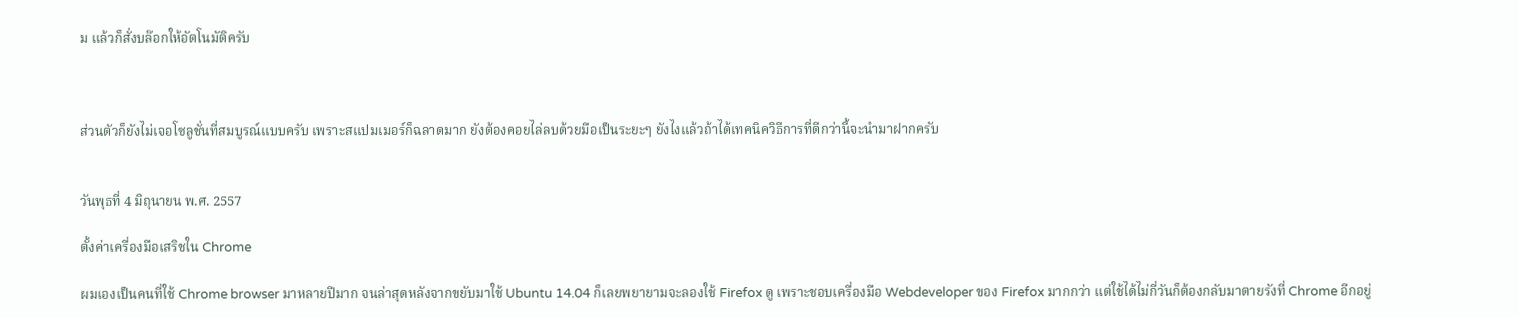ม แล้วก็สั่งบล๊อกให้อัตโนมัติครับ



ส่วนตัวก็ยังไม่เจอโซลูชั่นที่สมบูรณ์แบบครับ เพราะสแปมเมอร์ก็ฉลาดมาก ยังต้องคอยไล่ลบด้วยมือเป็นระยะๆ ยังไงแล้วถ้าได้เทคนิควิธีการที่ดีกว่านี้จะนำมาฝากครับ


วันพุธที่ 4 มิถุนายน พ.ศ. 2557

ตั้งค่าเครื่องมือเสริชใน Chrome

ผมเองเป็นคนที่ใช้ Chrome browser มาหลายปีมาก จนล่าสุดหลังจากขยับมาใช้ Ubuntu 14.04 ก็เลยพยายามจะลองใช้ Firefox ดู เพราะชอบเครื่องมือ Webdeveloper ของ Firefox มากกว่า แต่ใช้ได้ไม่กี่วันก็ต้องกลับมาตายรังที่ Chrome อีกอยู่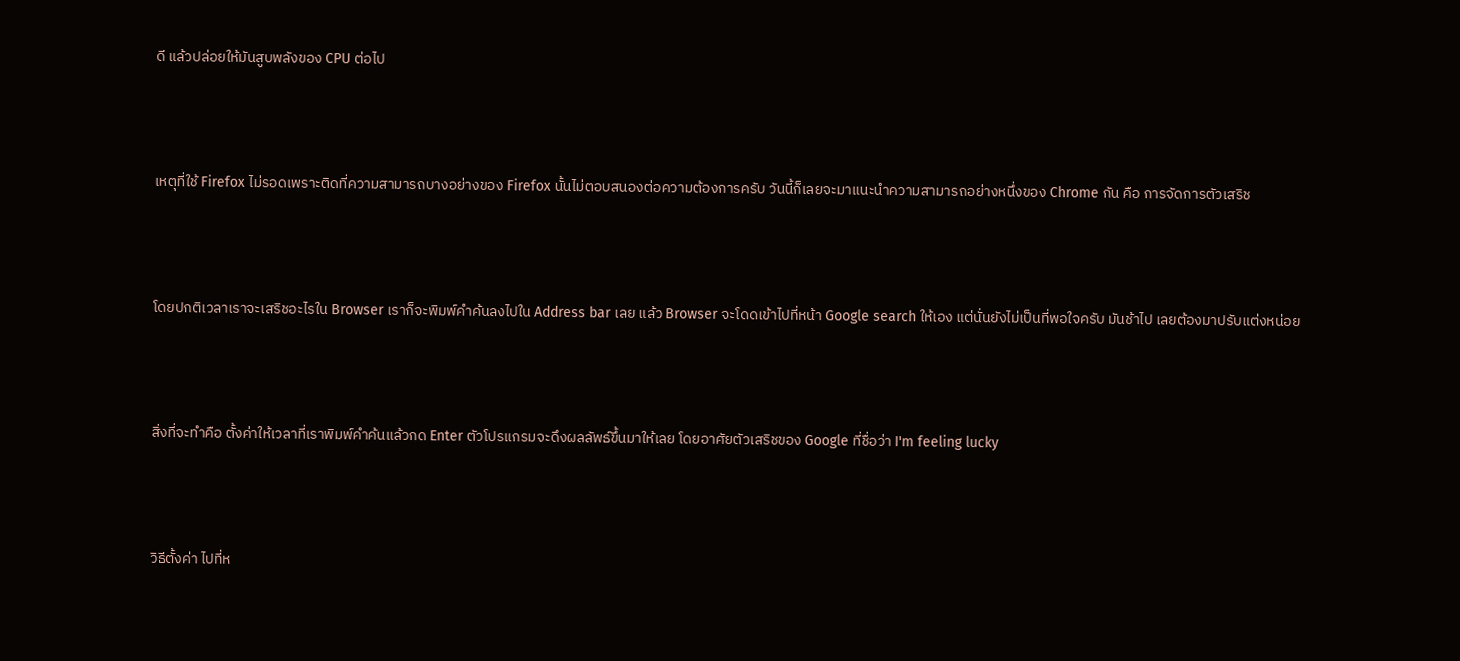ดี แล้วปล่อยให้มันสูบพลังของ CPU ต่อไป



เหตุที่ใช้ Firefox ไม่รอดเพราะติดที่ความสามารถบางอย่างของ Firefox นั้นไม่ตอบสนองต่อความต้องการครับ วันนี้ก็เลยจะมาแนะนำความสามารถอย่างหนึ่งของ Chrome กัน คือ การจัดการตัวเสริช



โดยปกติเวลาเราจะเสริชอะไรใน Browser เราก็จะพิมพ์คำค้นลงไปใน Address bar เลย แล้ว Browser จะโดดเข้าไปที่หน้า Google search ให้เอง แต่นั่นยังไม่เป็นที่พอใจครับ มันช้าไป เลยต้องมาปรับแต่งหน่อย



สิ่งที่จะทำคือ ตั้งค่าให้เวลาที่เราพิมพ์คำค้นแล้วกด Enter ตัวโปรแกรมจะดึงผลลัพธ์ขึ้นมาให้เลย โดยอาศัยตัวเสริชของ Google ที่ชื่อว่า I'm feeling lucky



วิธีตั้งค่า ไปที่ห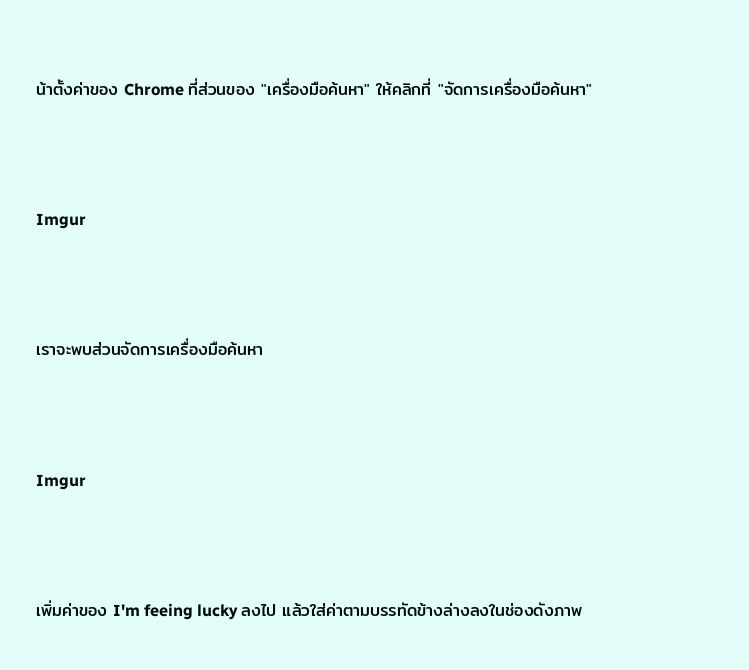น้าตั้งค่าของ Chrome ที่ส่วนของ "เครื่องมือค้นหา" ให้คลิกที่ "จัดการเครื่องมือค้นหา"



Imgur



เราจะพบส่วนจัดการเครื่องมือค้นหา



Imgur



เพิ่มค่าของ I'm feeing lucky ลงไป แล้วใส่ค่าตามบรรทัดข้างล่างลงในช่องดังภาพ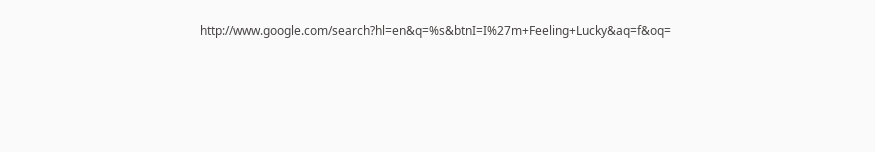http://www.google.com/search?hl=en&q=%s&btnI=I%27m+Feeling+Lucky&aq=f&oq=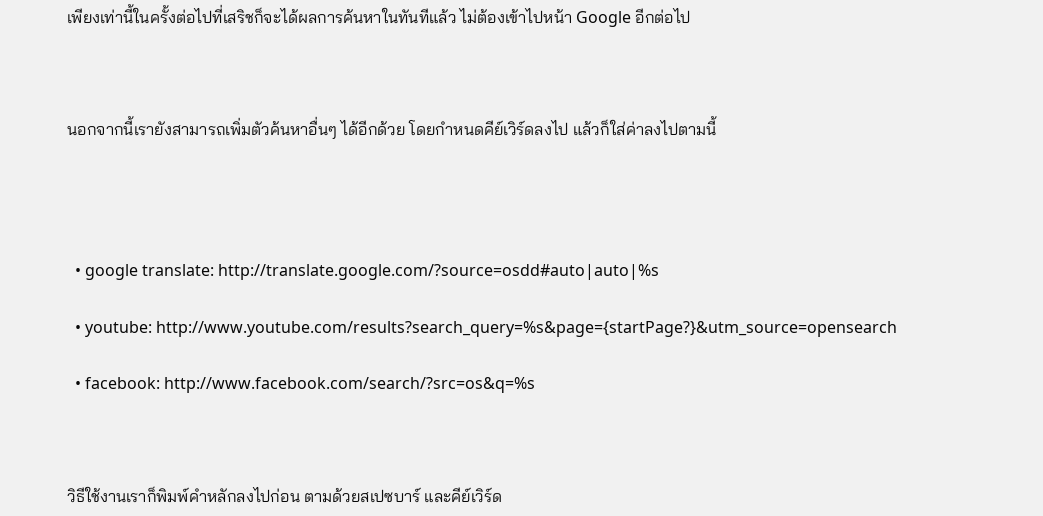เพียงเท่านี้ในครั้งต่อไปที่เสริชก็จะได้ผลการค้นหาในทันทีแล้ว ไม่ต้องเข้าไปหน้า Google อีกต่อไป



นอกจากนี้เรายังสามารถเพิ่มตัวค้นหาอื่นๆ ได้อีกด้วย โดยกำหนดคีย์เวิร์ดลงไป แล้วก็ใส่ค่าลงไปตามนี้




  • google translate: http://translate.google.com/?source=osdd#auto|auto|%s

  • youtube: http://www.youtube.com/results?search_query=%s&page={startPage?}&utm_source=opensearch

  • facebook: http://www.facebook.com/search/?src=os&q=%s



วิธีใช้งานเราก็พิมพ์คำหลักลงไปก่อน ตามด้วยสเปซบาร์ และคีย์เวิร์ด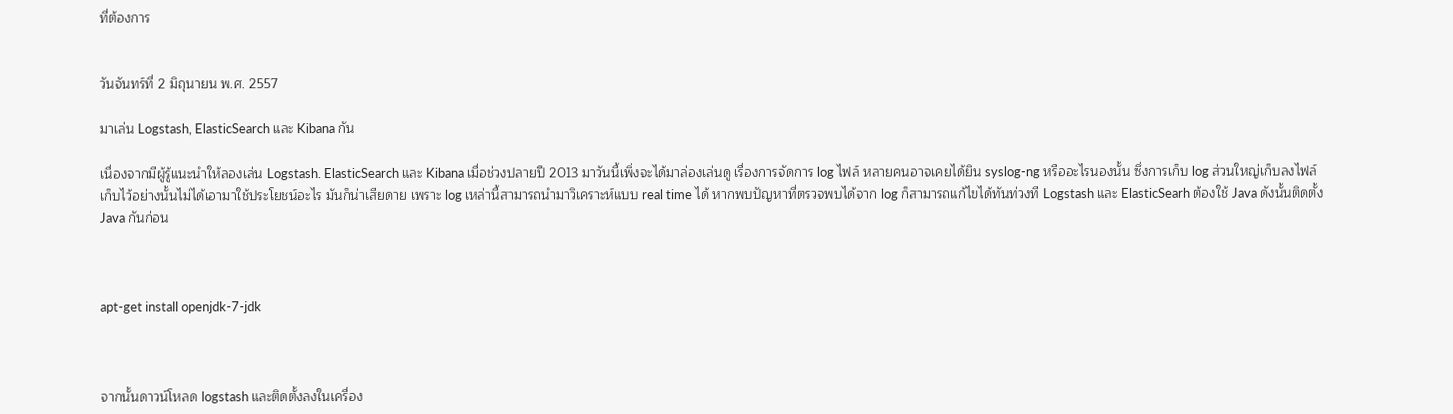ที่ต้องการ


วันจันทร์ที่ 2 มิถุนายน พ.ศ. 2557

มาเล่น Logstash, ElasticSearch และ Kibana กัน

เนื่องจากมีผู้รู้แนะนำให้ลองเล่น Logstash. ElasticSearch และ Kibana เมื่อช่วงปลายปี 2013 มาวันนี้เพิ่งจะได้มาล่องเล่นดู เรื่องการจัดการ log ไฟล์ หลายคนอาจเคยได้ยิน syslog-ng หรืออะไรนองนั้น ซึ่งการเก็บ log ส่วนใหญ่เก็บลงไฟล์ เก็บไว้อย่างนั้นไม่ได้เอามาใช้ประโยชน์อะไร มันก็น่าเสียดาย เพราะ log เหล่านี้สามารถนำมาวิเคราะห์แบบ real time ได้ หากพบปัญหาที่ตรวจพบได้จาก log ก็สามารถแก้ไขได้ทันท่วงที Logstash และ ElasticSearh ต้องใช้ Java ดังนั้นติดตั้ง Java กันก่อน



apt-get install openjdk-7-jdk



จากนั้นดาวน์โหลด logstash และติดตั้งลงในเครื่อง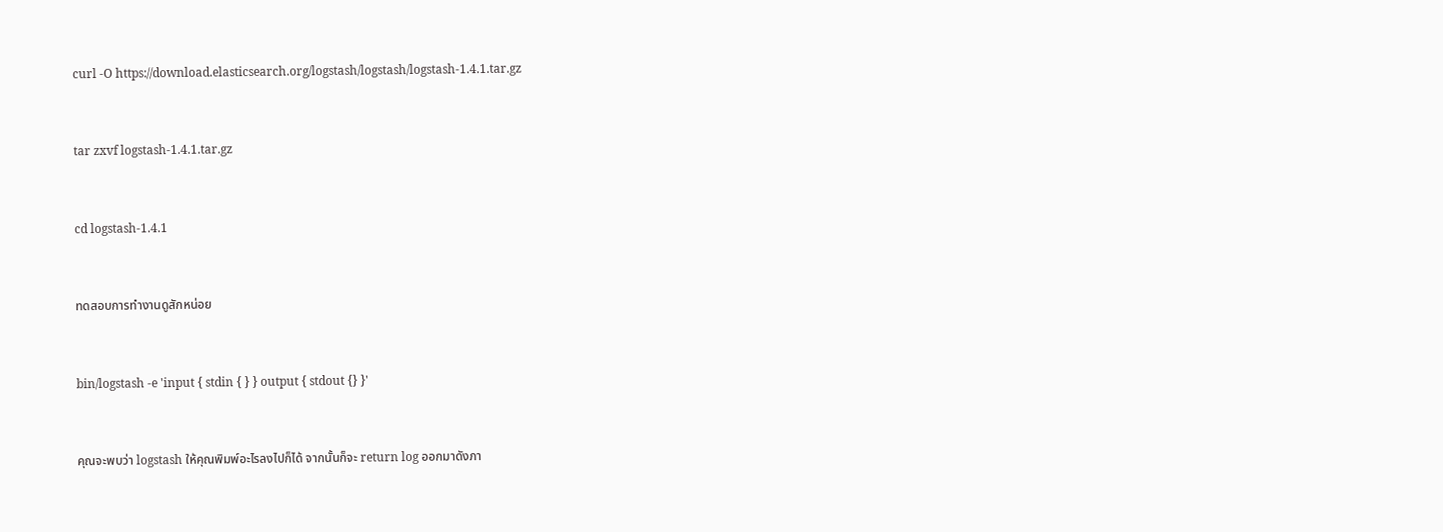curl -O https://download.elasticsearch.org/logstash/logstash/logstash-1.4.1.tar.gz



tar zxvf logstash-1.4.1.tar.gz



cd logstash-1.4.1



ทดสอบการทำงานดูสักหน่อย



bin/logstash -e 'input { stdin { } } output { stdout {} }'



คุณจะพบว่า logstash ให้คุณพิมพ์อะไรลงไปก็ได้ จากนั้นก็จะ return log ออกมาดังภา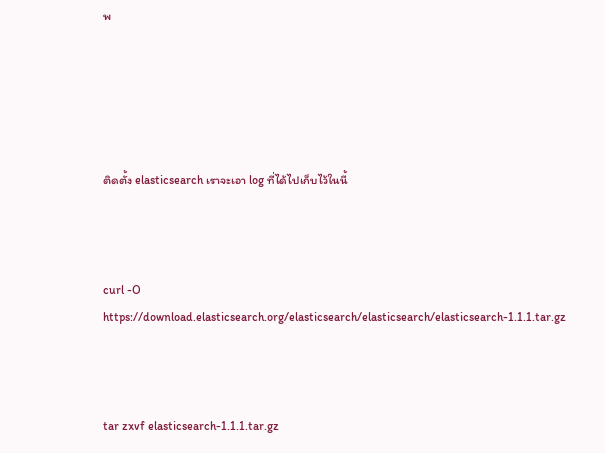พ





ติดตั้ง elasticsearch เราจะเอา log ที่ได้ไปเก็บไว้ในนี้



curl -O https://download.elasticsearch.org/elasticsearch/elasticsearch/elasticsearch-1.1.1.tar.gz



tar zxvf elasticsearch-1.1.1.tar.gz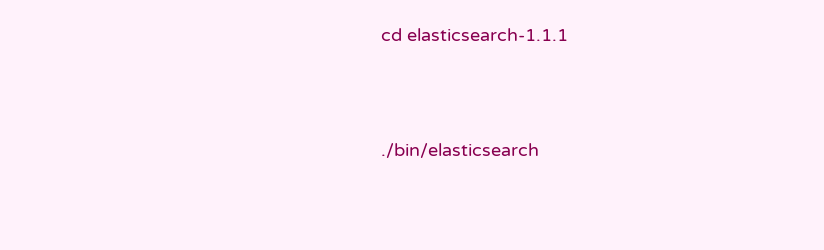cd elasticsearch-1.1.1



./bin/elasticsearch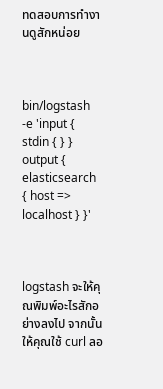ทดสอบการทำงานดูสักหน่อย



bin/logstash -e 'input { stdin { } } output { elasticsearch { host => localhost } }'



logstash จะให้คุณพิมพ์อะไรสักอย่างลงไป จากนั้นให้คุณใช้ curl ลอ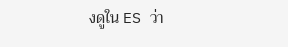งดูใน ES ว่า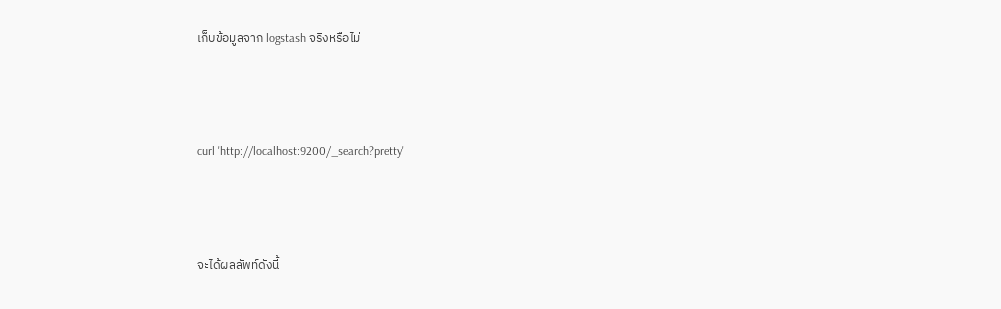เก็บข้อมูลจาก logstash จริงหรือไม่



curl 'http://localhost:9200/_search?pretty'



จะได้ผลลัพท์ดังนี้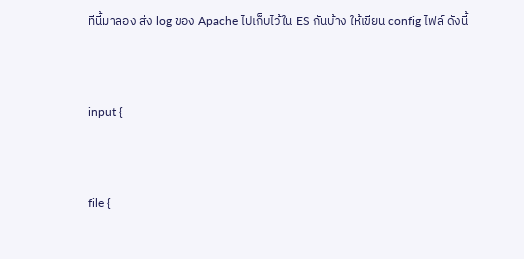ทีนี้มาลอง ส่ง log ของ Apache ไปเก็บไว้ใน ES กันบ้าง ให้เขียน config ไฟล์ ดังนี้



input {



file {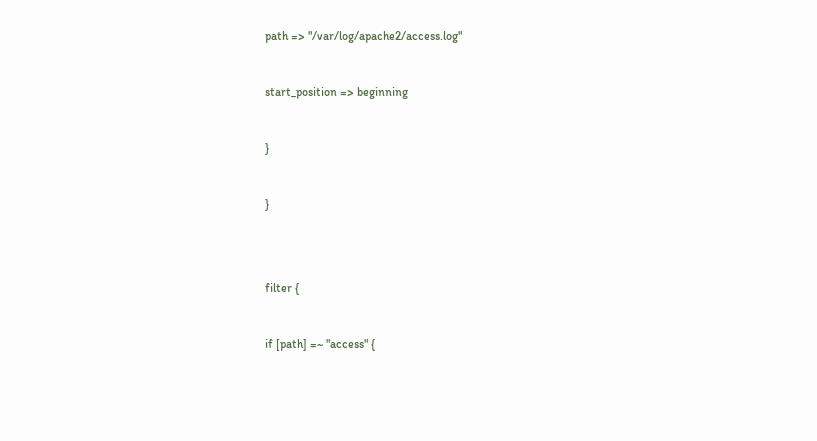path => "/var/log/apache2/access.log"



start_position => beginning



}



}





filter {



if [path] =~ "access" {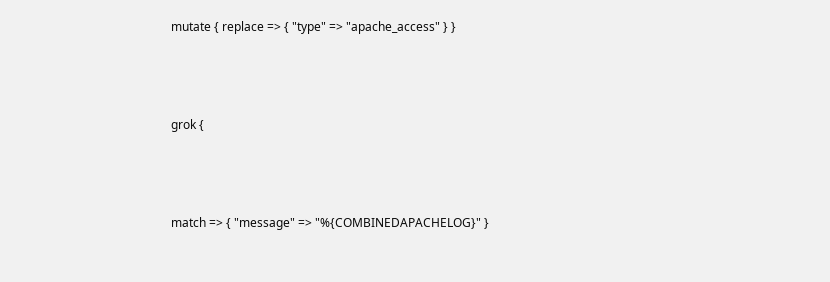mutate { replace => { "type" => "apache_access" } }



grok {



match => { "message" => "%{COMBINEDAPACHELOG}" }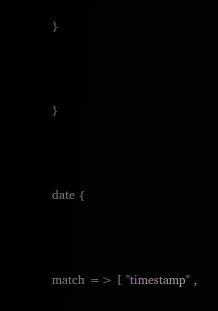}



}



date {



match => [ "timestamp" ,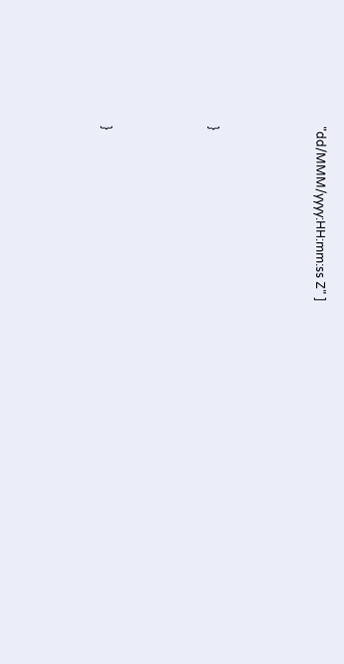"dd/MMM/yyyy:HH:mm:ss Z" ]



}



}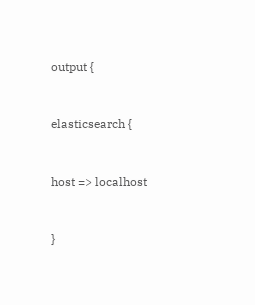output {



elasticsearch {



host => localhost



}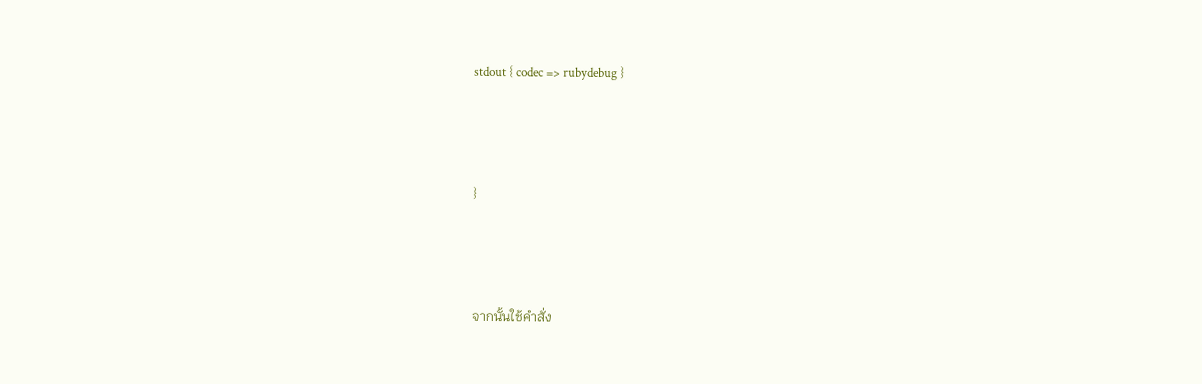stdout { codec => rubydebug }



}



จากนั้นใช้คำสั่ง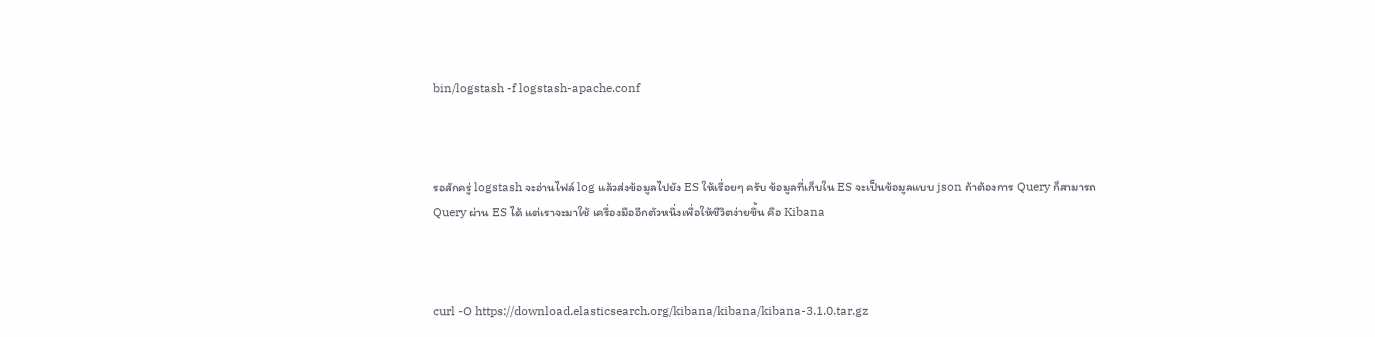bin/logstash -f logstash-apache.conf



รอสักครู่ logstash จะอ่านไฟล์ log แล้วส่งข้อมูลไปยัง ES ให้เรื่อยๆ ครับ ข้อมูลที่เก็บใน ES จะเป็นข้อมูลแบบ json ถ้าต้องการ Query ก็สามารถ Query ผ่าน ES ได้ แต่เราจะมาใช้ เครื่องมืออีกตัวหนึ่งเพื่อให้ชีวิตง่ายขึ้น คือ Kibana



curl -O https://download.elasticsearch.org/kibana/kibana/kibana-3.1.0.tar.gz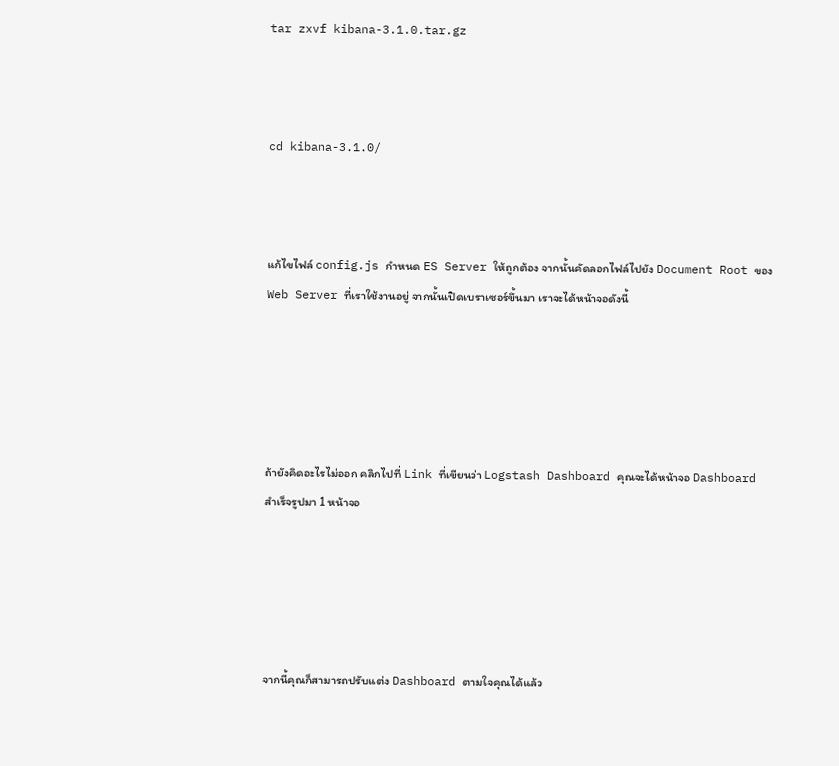tar zxvf kibana-3.1.0.tar.gz



cd kibana-3.1.0/



แก้ไขไฟล์ config.js กำหนด ES Server ให้ถูกต้อง จากนั้นคัดลอกไฟล์ไปยัง Document Root ของ Web Server ที่เราใช้งานอยู่ จากนั้นเปิดเบราเซอร์ขึ้นมา เราจะได้หน้าจอดังนี้





ถ้ายังคิดอะไรไม่ออก คลิกไปที่ Link ที่เขียนว่า Logstash Dashboard คุณจะได้หน้าจอ Dashboard สำเร็จรูปมา 1 หน้าจอ





จากนี้คุณก็สามารถปรับแต่ง Dashboard ตามใจคุณได้แล้ว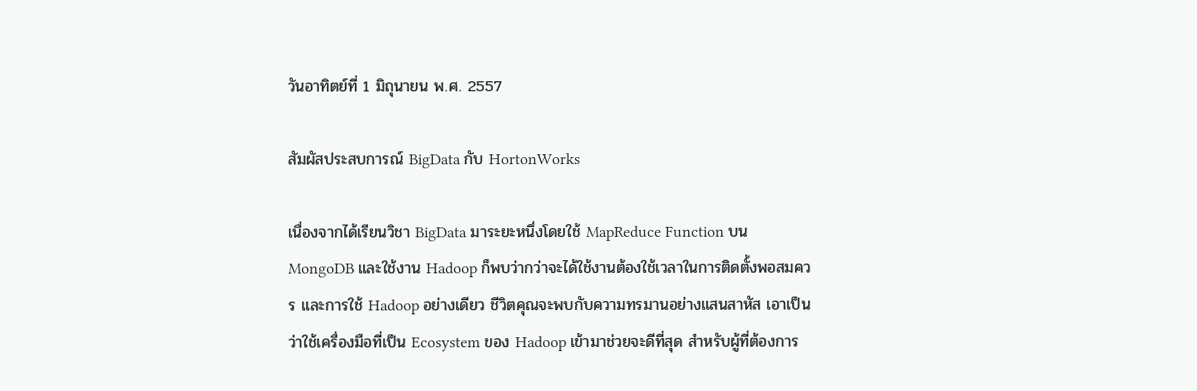วันอาทิตย์ที่ 1 มิถุนายน พ.ศ. 2557

สัมผัสประสบการณ์ BigData กับ HortonWorks

เนื่องจากได้เรียนวิชา BigData มาระยะหนึ่งโดยใช้ MapReduce Function บน MongoDB และใช้งาน Hadoop ก็พบว่ากว่าจะได้ใช้งานต้องใช้เวลาในการติดตั้งพอสมควร และการใช้ Hadoop อย่างเดียว ชีวิตคุณจะพบกับความทรมานอย่างแสนสาหัส เอาเป็นว่าใช้เครื่องมือที่เป็น Ecosystem ของ Hadoop เข้ามาช่วยจะดีที่สุด สำหรับผู้ที่ต้องการ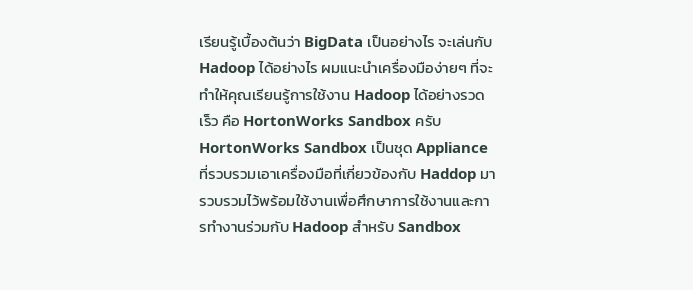เรียนรู้เบื้องต้นว่า BigData เป็นอย่างไร จะเล่นกับ Hadoop ได้อย่างไร ผมแนะนำเครื่องมือง่ายๆ ที่จะทำให้คุณเรียนรู้การใช้งาน Hadoop ได้อย่างรวดเร็ว คือ HortonWorks Sandbox ครับ HortonWorks Sandbox เป็นชุด Appliance ที่รวบรวมเอาเครื่องมือที่เกี่ยวข้องกับ Haddop มารวบรวมไว้พร้อมใช้งานเพื่อศึกษาการใช้งานและการทำงานร่วมกับ Hadoop สำหรับ Sandbox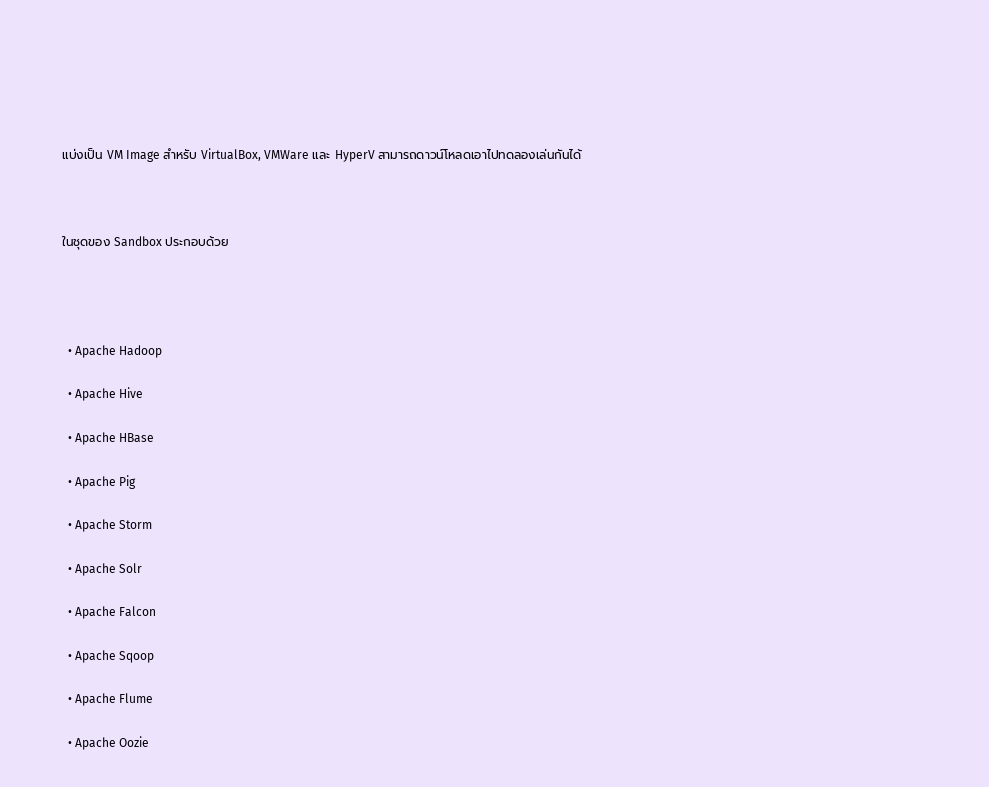แบ่งเป็น VM Image สำหรับ VirtualBox, VMWare และ HyperV สามารถดาวน์โหลดเอาไปทดลองเล่นกันได้



ในชุดของ Sandbox ประกอบด้วย




  • Apache Hadoop

  • Apache Hive

  • Apache HBase

  • Apache Pig

  • Apache Storm

  • Apache Solr

  • Apache Falcon

  • Apache Sqoop

  • Apache Flume

  • Apache Oozie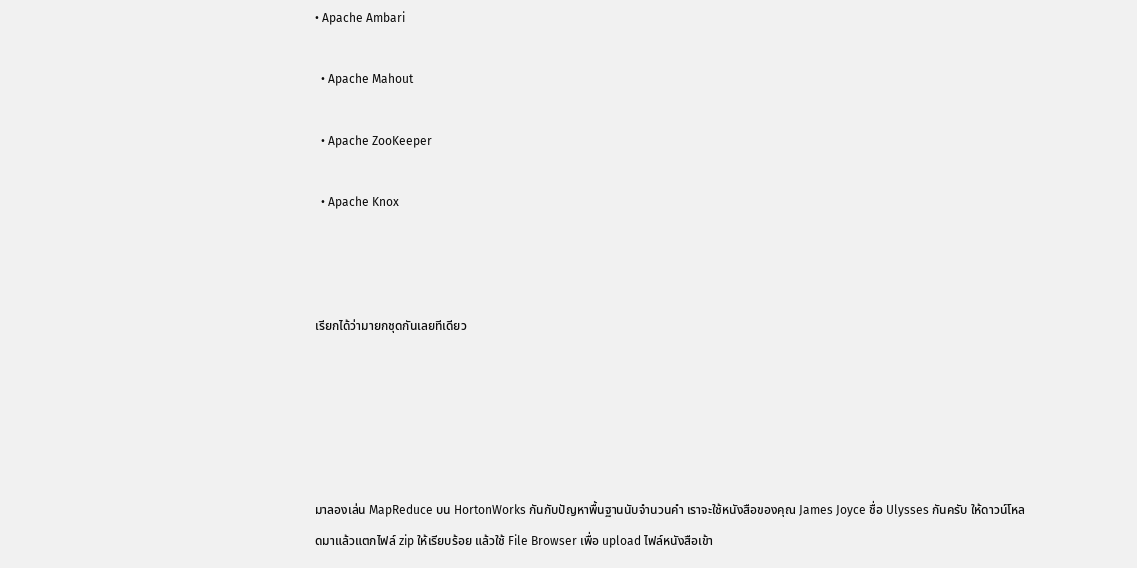• Apache Ambari

  • Apache Mahout

  • Apache ZooKeeper

  • Apache Knox



เรียกได้ว่ามายกชุดกันเลยทีเดียว





มาลองเล่น MapReduce บน HortonWorks กันกับปัญหาพื้นฐานนับจำนวนคำ เราจะใช้หนังสือของคุณ James Joyce ชื่อ Ulysses กันครับ ให้ดาวน์โหลดมาแล้วแตกไฟล์ zip ให้เรียบร้อย แล้วใช้ File Browser เพื่อ upload ไฟล์หนังสือเข้า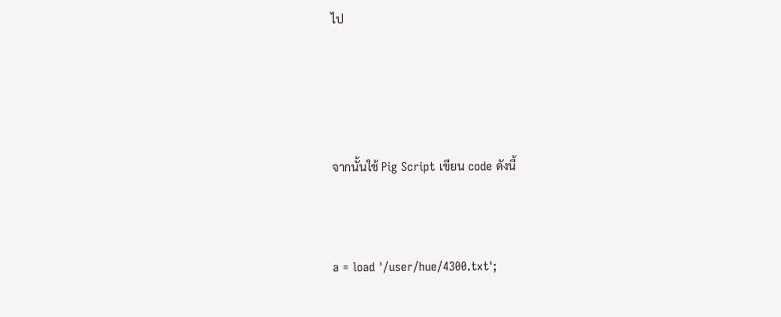ไป





จากนั้นใช้ Pig Script เขียน code ดังนี้



a = load '/user/hue/4300.txt';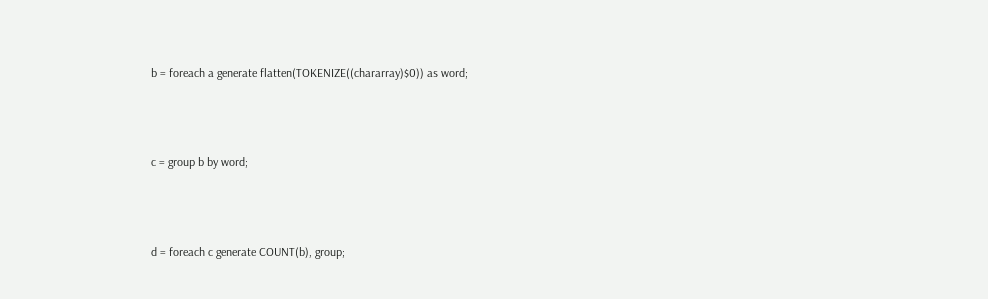b = foreach a generate flatten(TOKENIZE((chararray)$0)) as word;



c = group b by word;



d = foreach c generate COUNT(b), group;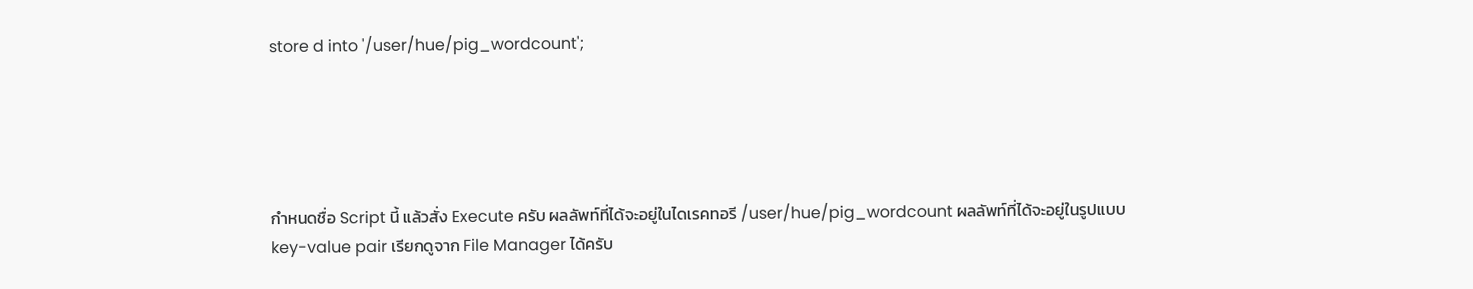store d into '/user/hue/pig_wordcount';





กำหนดชื่อ Script นี้ แล้วสั่ง Execute ครับ ผลลัพท์ที่ได้จะอยู่ในไดเรคทอรี /user/hue/pig_wordcount ผลลัพท์ที่ได้จะอยู่ในรูปแบบ key-value pair เรียกดูจาก File Manager ได้ครับ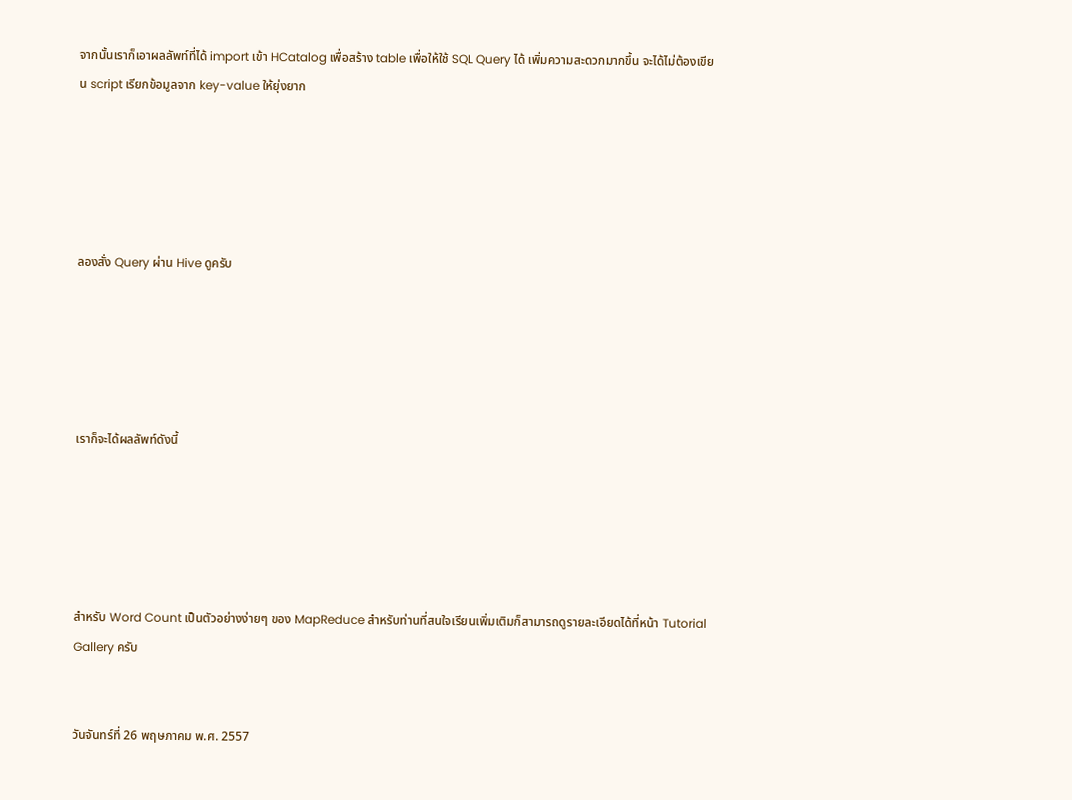จากนั้นเราก็เอาผลลัพท์ที่ได้ import เข้า HCatalog เพื่อสร้าง table เพื่อให้ใช้ SQL Query ได้ เพิ่มความสะดวกมากขึ้น จะได้ไม่ต้องเขียน script เรียกข้อมูลจาก key-value ให้ยุ่งยาก





ลองสั่ง Query ผ่าน Hive ดูครับ





เราก็จะได้ผลลัพท์ดังนี้





สำหรับ Word Count เป็นตัวอย่างง่ายๆ ของ MapReduce สำหรับท่านที่สนใจเรียนเพิ่มเติมก็สามารถดูรายละเอียดได้ที่หน้า Tutorial Gallery ครับ


วันจันทร์ที่ 26 พฤษภาคม พ.ศ. 2557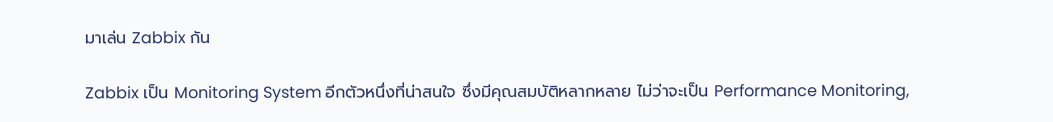มาเล่น Zabbix กัน

Zabbix เป็น Monitoring System อีกตัวหนึ่งที่น่าสนใจ ซึ่งมีคุณสมบัติหลากหลาย ไม่ว่าจะเป็น Performance Monitoring,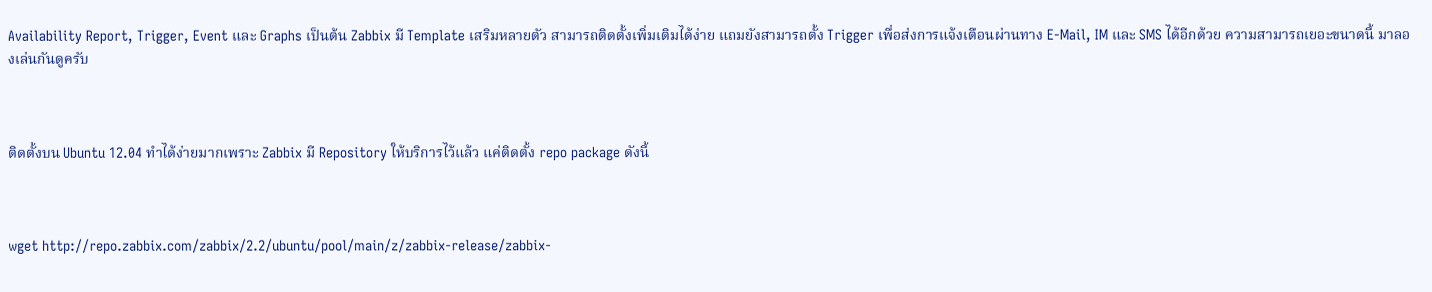Availability Report, Trigger, Event และ Graphs เป็นต้น Zabbix มี Template เสริมหลายตัว สามารถติดตั้งเพิ่มเติมได้ง่าย แถมยังสามารถตั้ง Trigger เพื่อส่งการแจ้งเตือนผ่านทาง E-Mail, IM และ SMS ได้อีกด้วย ความสามารถเยอะขนาดนี้ มาลองเล่นกันดูครับ



ติดตั้งบน Ubuntu 12.04 ทำได้ง่ายมากเพราะ Zabbix มี Repository ให้บริการไว้แล้ว แค่ติดตั้ง repo package ดังนี้



wget http://repo.zabbix.com/zabbix/2.2/ubuntu/pool/main/z/zabbix-release/zabbix-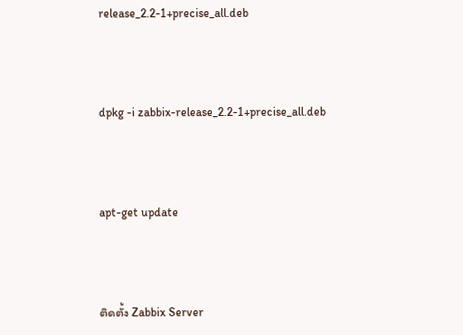release_2.2-1+precise_all.deb



dpkg -i zabbix-release_2.2-1+precise_all.deb



apt-get update



ติดตั้ง Zabbix Server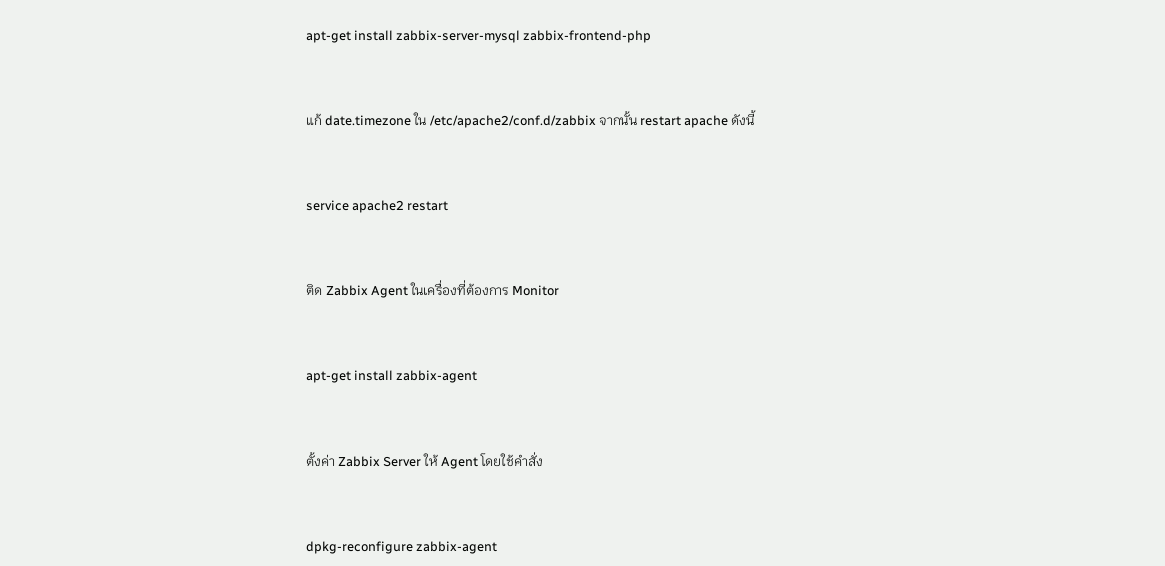apt-get install zabbix-server-mysql zabbix-frontend-php



แก้ date.timezone ใน /etc/apache2/conf.d/zabbix จากนั้น restart apache ดังนี้



service apache2 restart



ติด Zabbix Agent ในเครื่องที่ต้องการ Monitor



apt-get install zabbix-agent



ตั้งค่า Zabbix Server ให้ Agent โดยใช้คำสั่ง



dpkg-reconfigure zabbix-agent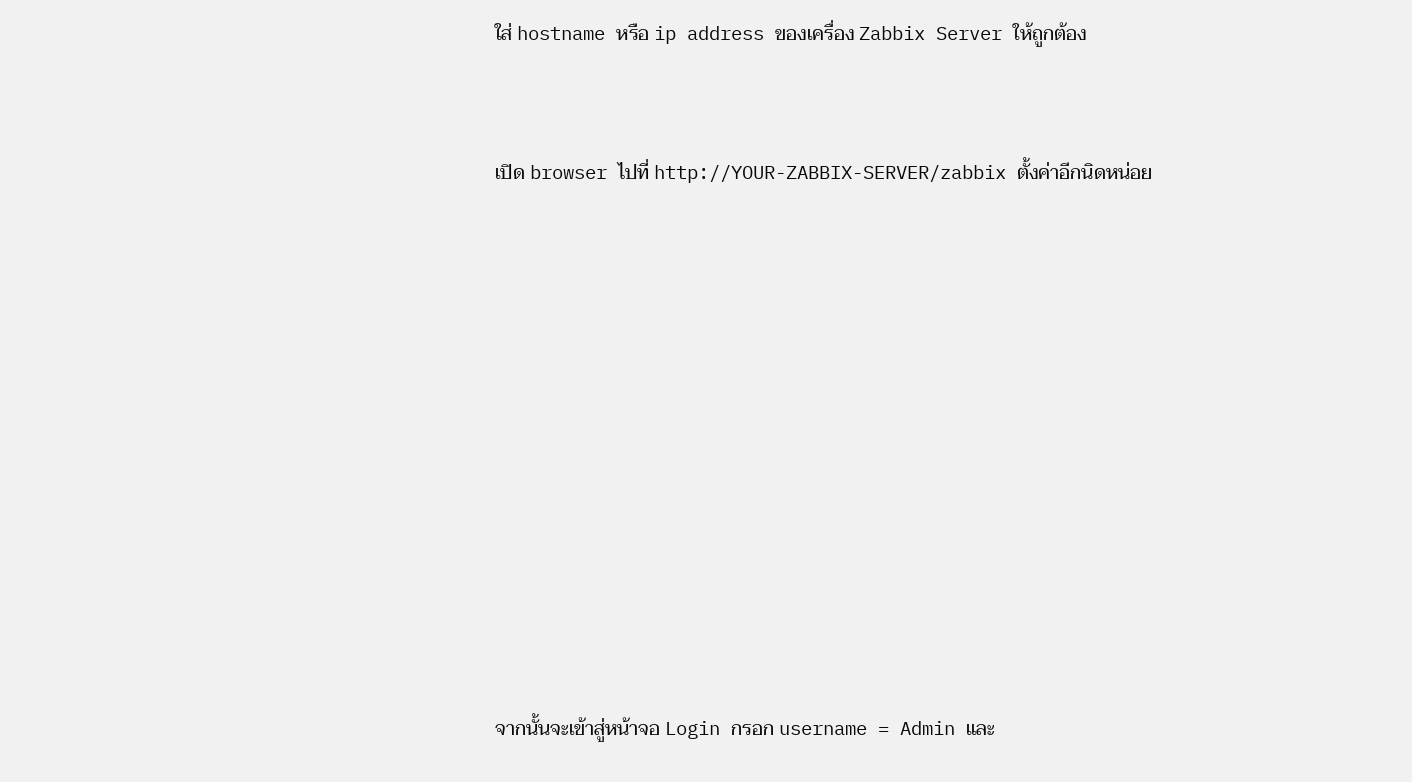ใส่ hostname หรือ ip address ของเครื่อง Zabbix Server ให้ถูกต้อง



เปิด browser ไปที่ http://YOUR-ZABBIX-SERVER/zabbix ตั้งค่าอีกนิดหน่อย















จากนั้นจะเข้าสู่หน้าจอ Login กรอก username = Admin และ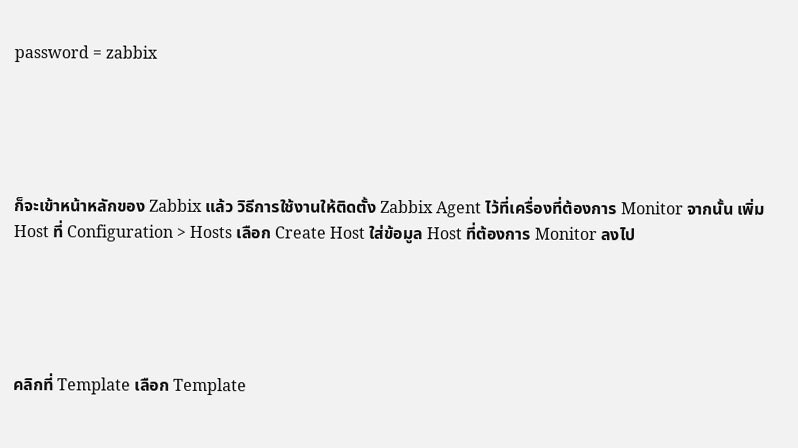password = zabbix





ก็จะเข้าหน้าหลักของ Zabbix แล้ว วิธีการใช้งานให้ติดตั้ง Zabbix Agent ไว้ที่เครื่องที่ต้องการ Monitor จากนั้น เพิ่ม Host ที่ Configuration > Hosts เลือก Create Host ใส่ข้อมูล Host ที่ต้องการ Monitor ลงไป





คลิกที่ Template เลือก Template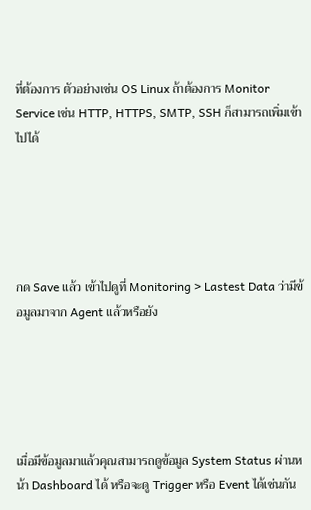ที่ต้องการ ตัวอย่างเช่น OS Linux ถ้าต้องการ Monitor Service เช่น HTTP, HTTPS, SMTP, SSH ก็สามารถเพิ่มเข้าไปได้





กด Save แล้ว เข้าไปดูที่ Monitoring > Lastest Data ว่ามีข้อมูลมาจาก Agent แล้วหรือยัง





เมื่อมีข้อมูลมาแล้วคุณสามารถดูข้อมูล System Status ผ่านหน้า Dashboard ได้ หรือจะดู Trigger หรือ Event ได้เช่นกัน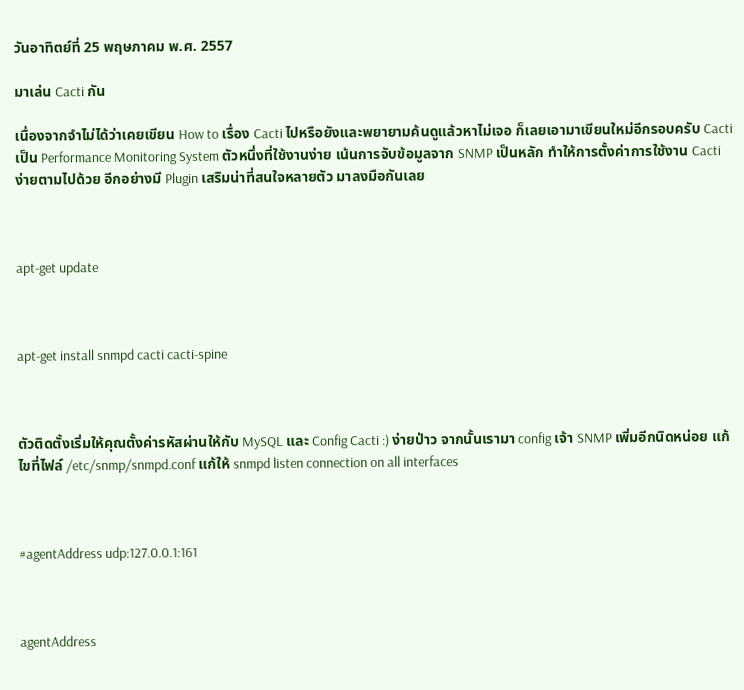วันอาทิตย์ที่ 25 พฤษภาคม พ.ศ. 2557

มาเล่น Cacti กัน

เนื่องจากจำไม่ได้ว่าเคยเขียน How to เรื่อง Cacti ไปหรือยังและพยายามค้นดูแล้วหาไม่เจอ ก็เลยเอามาเขียนใหม่อีกรอบครับ Cacti เป็น Performance Monitoring System ตัวหนึ่งที่ใช้งานง่าย เน้นการจับข้อมูลจาก SNMP เป็นหลัก ทำให้การตั้งค่าการใช้งาน Cacti ง่ายตามไปด้วย อีกอย่างมี Plugin เสริมน่าที่สนใจหลายตัว มาลงมือกันเลย



apt-get update



apt-get install snmpd cacti cacti-spine



ตัวติดตั้งเริ่มให้คุณตั้งค่ารหัสผ่านให้กับ MySQL และ Config Cacti :) ง่ายป่าว จากนั้นเรามา config เจ้า SNMP เพิ่มอีกนิดหน่อย แก้ไขที่ไฟล์ /etc/snmp/snmpd.conf แก้ให้ snmpd listen connection on all interfaces



#agentAddress udp:127.0.0.1:161



agentAddress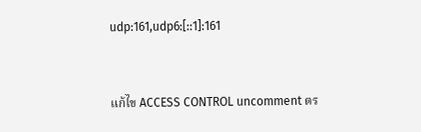udp:161,udp6:[::1]:161



แก้ไข ACCESS CONTROL uncomment ตร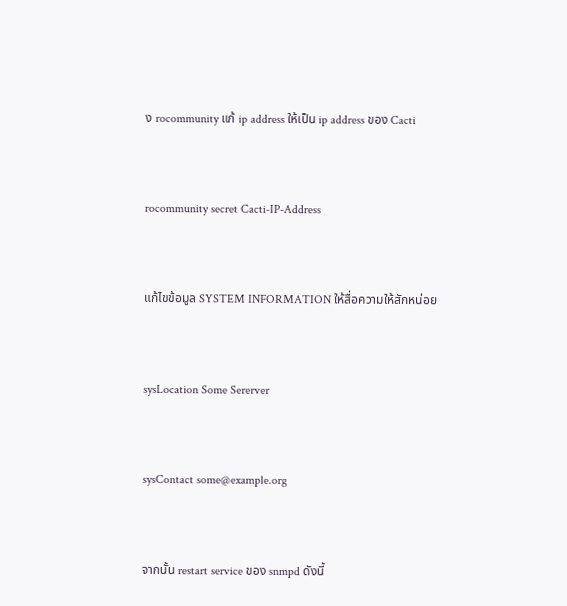ง rocommunity แก้ ip address ให้เป็น ip address ของ Cacti



rocommunity secret Cacti-IP-Address



แก้ไขข้อมูล SYSTEM INFORMATION ให้สื่อความให้สักหน่อย



sysLocation Some Sererver



sysContact some@example.org



จากนั้น restart service ของ snmpd ดังนี้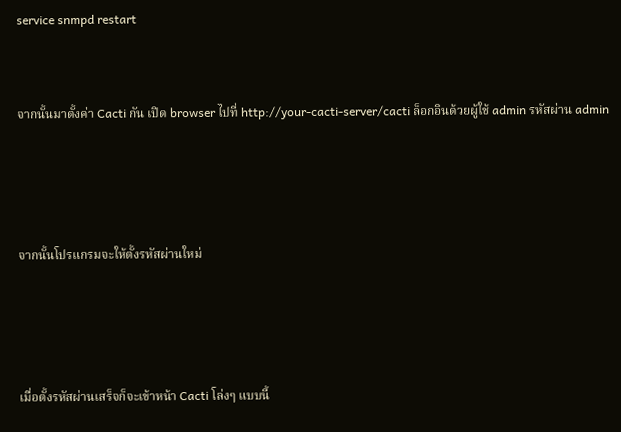service snmpd restart



จากนั้นมาตั้งค่า Cacti กัน เปิด browser ไปที่ http://your-cacti-server/cacti ล็อกอินด้วยผู้ใช้ admin รหัสผ่าน admin





จากนั้นโปรแกรมจะให้ตั้งรหัสผ่านใหม่





เมื่อตั้งรหัสผ่านเสร็จก็จะเข้าหน้า Cacti โล่งๆ แบบนี้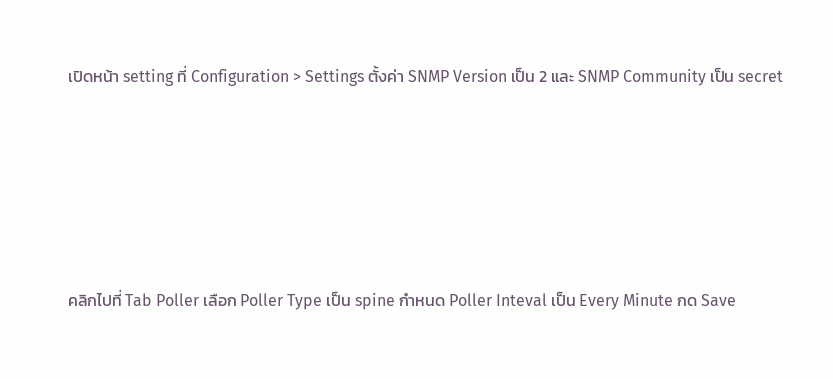เปิดหน้า setting ที่ Configuration > Settings ตั้งค่า SNMP Version เป็น 2 และ SNMP Community เป็น secret





คลิกไปที่ Tab Poller เลือก Poller Type เป็น spine กำหนด Poller Inteval เป็น Every Minute กด Save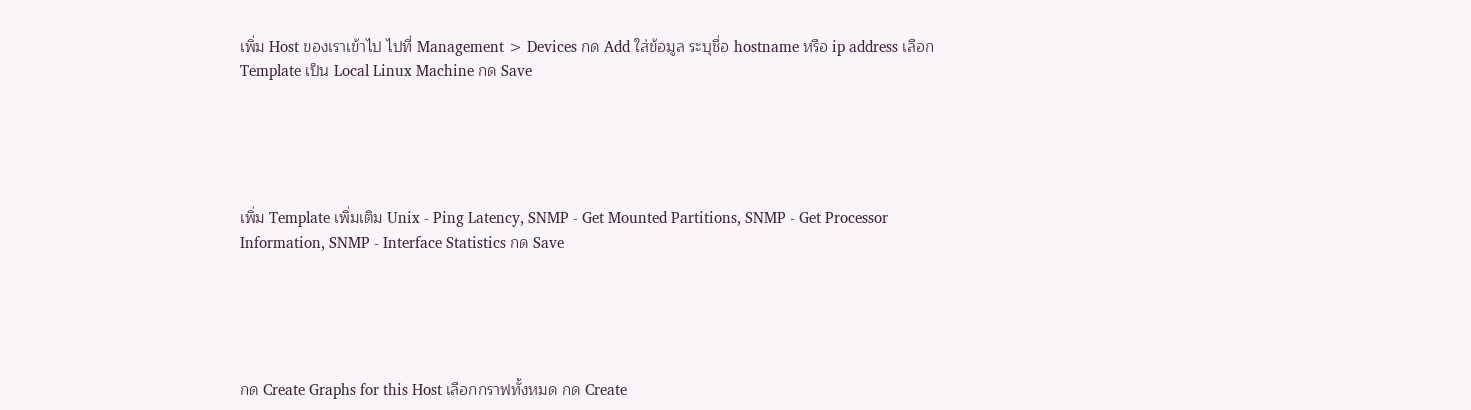เพิ่ม Host ของเราเข้าไป ไปที่ Management > Devices กด Add ใส่ข้อมูล ระบุชื่อ hostname หรือ ip address เลือก Template เป็น Local Linux Machine กด Save





เพิ่ม Template เพิ่มเติม Unix - Ping Latency, SNMP - Get Mounted Partitions, SNMP - Get Processor Information, SNMP - Interface Statistics กด Save





กด Create Graphs for this Host เลือกกราฟทั้งหมด กด Create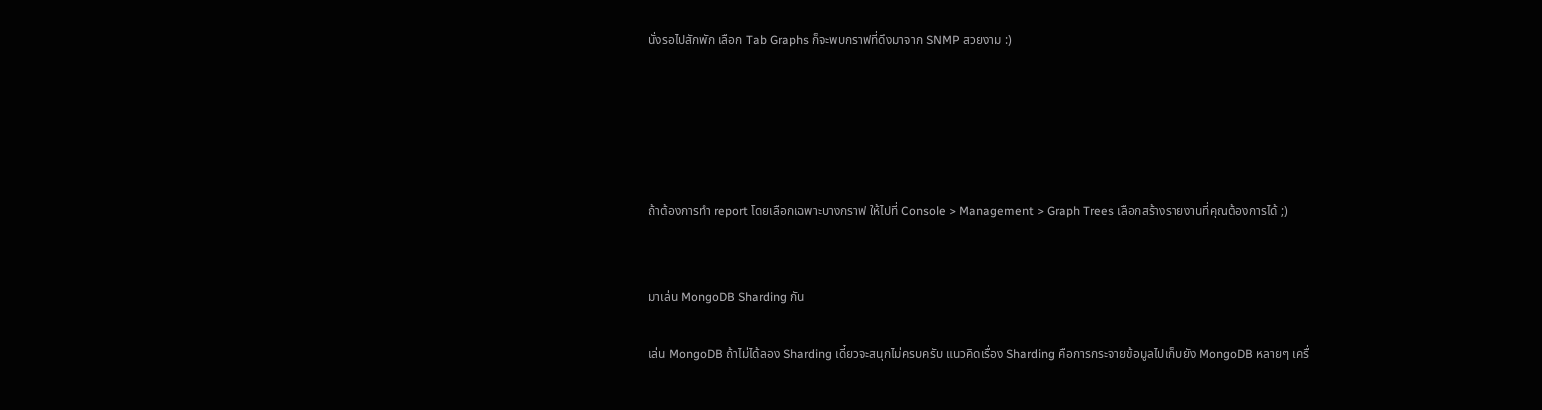นั่งรอไปสักพัก เลือก Tab Graphs ก็จะพบกราฟที่ดึงมาจาก SNMP สวยงาม :)





ถ้าต้องการทำ report โดยเลือกเฉพาะบางกราฟ ให้ไปที่ Console > Management > Graph Trees เลือกสร้างรายงานที่คุณต้องการได้ ;)


มาเล่น MongoDB Sharding กัน

เล่น MongoDB ถ้าไม่ได้ลอง Sharding เดี๋ยวจะสนุกไม่ครบครับ แนวคิดเรื่อง Sharding คือการกระจายข้อมูลไปเก็บยัง MongoDB หลายๆ เครื่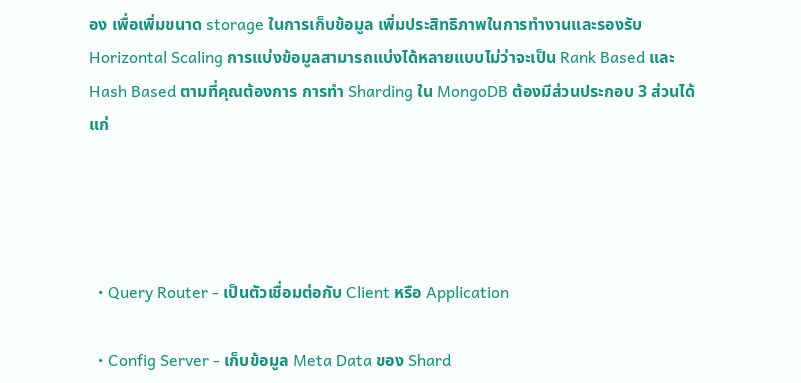อง เพื่อเพิ่มขนาด storage ในการเก็บข้อมูล เพิ่มประสิทธิภาพในการทำงานและรองรับ Horizontal Scaling การแบ่งข้อมูลสามารถแบ่งได้หลายแบบไม่ว่าจะเป็น Rank Based และ Hash Based ตามที่คุณต้องการ การทำ Sharding ใน MongoDB ต้องมีส่วนประกอบ 3 ส่วนได้แก่




  • Query Router - เป็นตัวเชื่อมต่อกับ Client หรือ Application

  • Config Server - เก็บข้อมูล Meta Data ของ Shard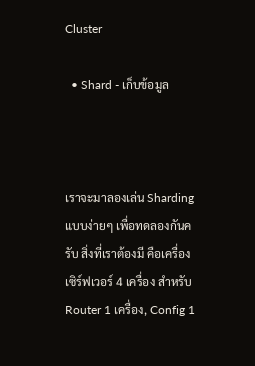Cluster

  • Shard - เก็บข้อมูล



เราจะมาลองเล่น Sharding แบบง่ายๆ เพื่อทดลองกันครับ สิ่งที่เราต้องมี คือเครื่องเซิร์ฟเวอร์ 4 เครื่อง สำหรับ Router 1 เครื่อง, Config 1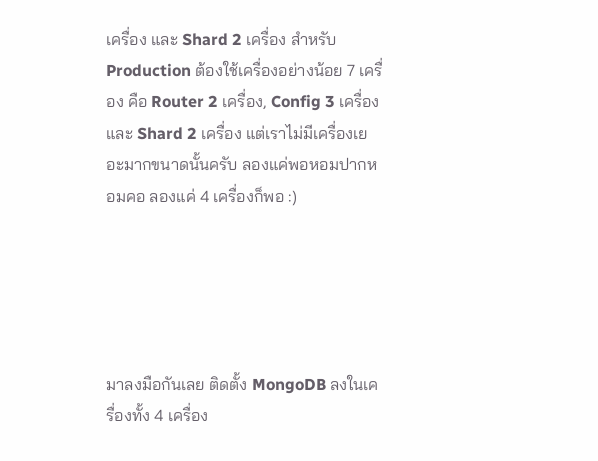เครื่อง และ Shard 2 เครื่อง สำหรับ Production ต้องใช้เครื่องอย่างน้อย 7 เครื่อง คือ Router 2 เครื่อง, Config 3 เครื่อง และ Shard 2 เครื่อง แต่เราไม่มีเครื่องเยอะมากขนาดนั้นครับ ลองแค่พอหอมปากหอมคอ ลองแค่ 4 เครื่องก็พอ :)





มาลงมือกันเลย ติดตั้ง MongoDB ลงในเครื่องทั้ง 4 เครื่อง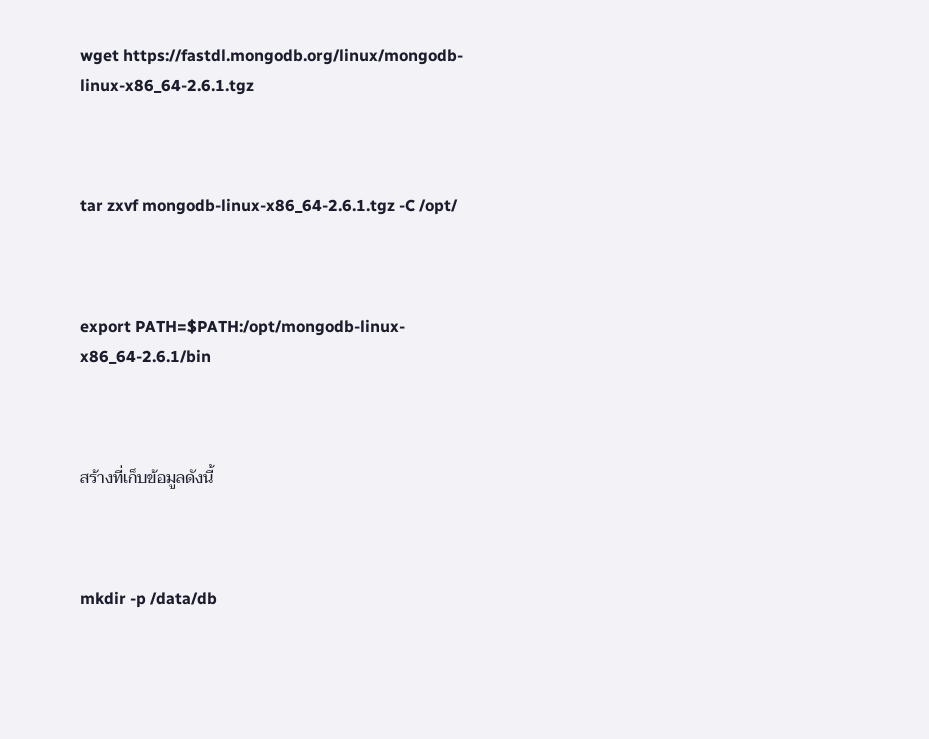wget https://fastdl.mongodb.org/linux/mongodb-linux-x86_64-2.6.1.tgz



tar zxvf mongodb-linux-x86_64-2.6.1.tgz -C /opt/



export PATH=$PATH:/opt/mongodb-linux-x86_64-2.6.1/bin



สร้างที่เก็บข้อมูลดังนี้



mkdir -p /data/db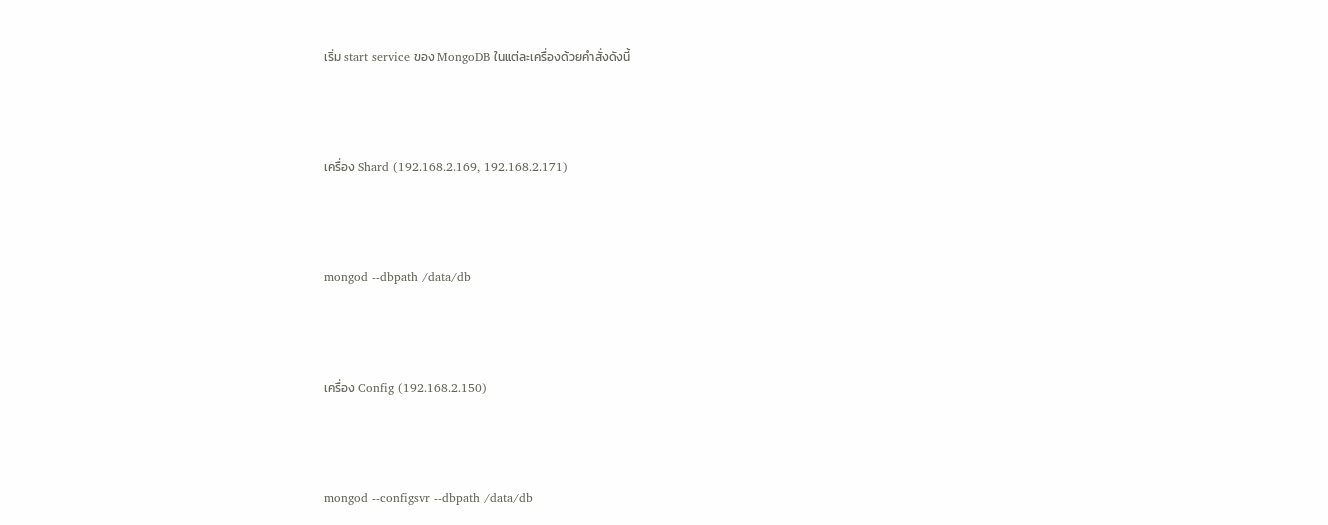เริ่ม start service ของ MongoDB ในแต่ละเครื่องด้วยคำสั่งดังนี้



เครื่อง Shard (192.168.2.169, 192.168.2.171)



mongod --dbpath /data/db



เครื่อง Config (192.168.2.150)



mongod --configsvr --dbpath /data/db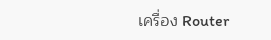เครื่อง Router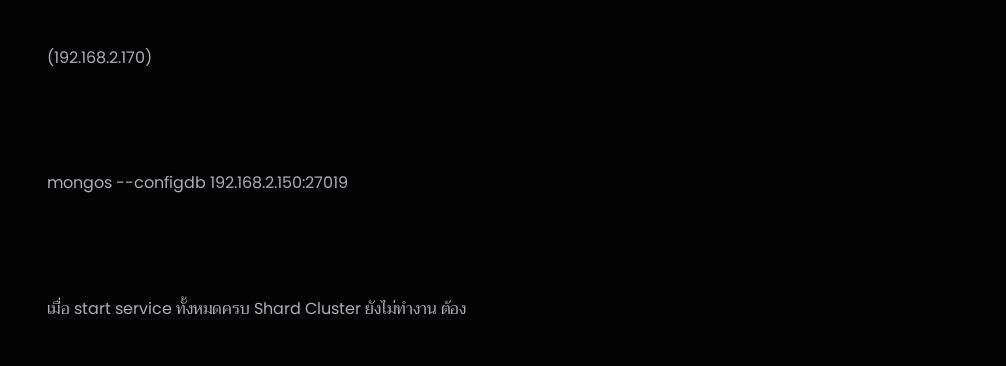(192.168.2.170)



mongos --configdb 192.168.2.150:27019



เมื่อ start service ทั้งหมดครบ Shard Cluster ยังไม่ทำงาน ต้อง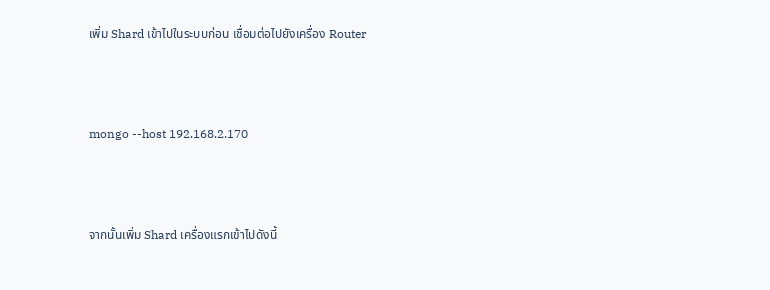เพิ่ม Shard เข้าไปในระบบก่อน เชื่อมต่อไปยังเครื่อง Router



mongo --host 192.168.2.170



จากนั้นเพิ่ม Shard เครื่องแรกเข้าไปดังนี้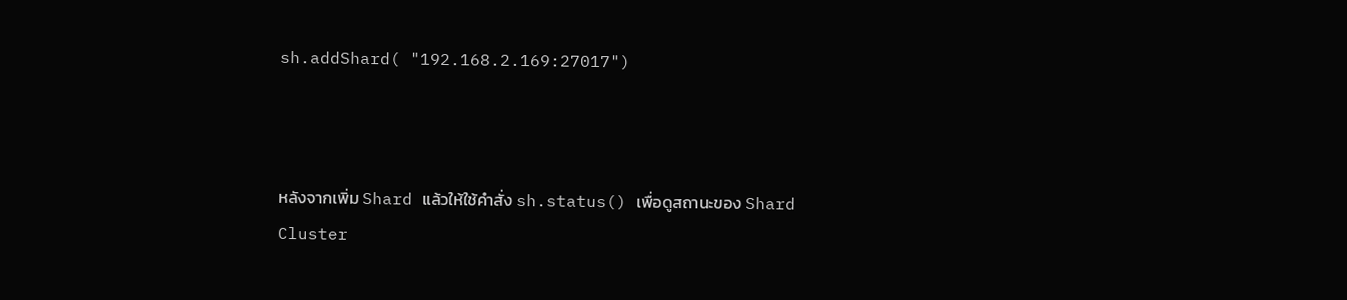sh.addShard( "192.168.2.169:27017")



หลังจากเพิ่ม Shard แล้วให้ใช้คำสั่ง sh.status() เพื่อดูสถานะของ Shard Cluster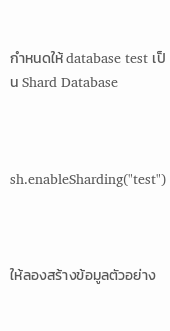กำหนดให้ database test เป็น Shard Database



sh.enableSharding("test")



ให้ลองสร้างข้อมูลตัวอย่าง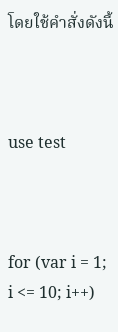โดยใช้คำสั่งดังนี้



use test



for (var i = 1; i <= 10; i++)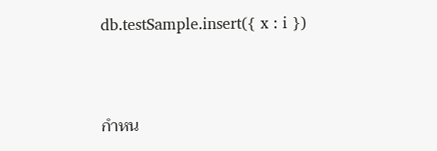db.testSample.insert({ x : i })



กำหน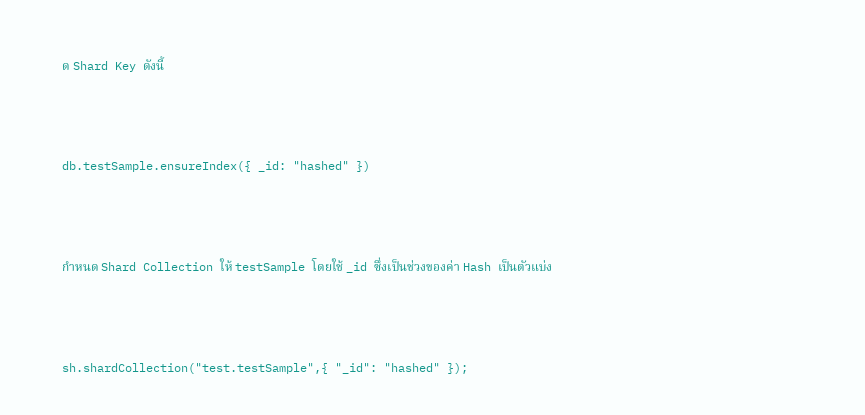ด Shard Key ดังนี้



db.testSample.ensureIndex({ _id: "hashed" })



กำหนด Shard Collection ให้ testSample โดยใช้ _id ซึ่งเป็นช่วงของค่า Hash เป็นตัวแบ่ง



sh.shardCollection("test.testSample",{ "_id": "hashed" });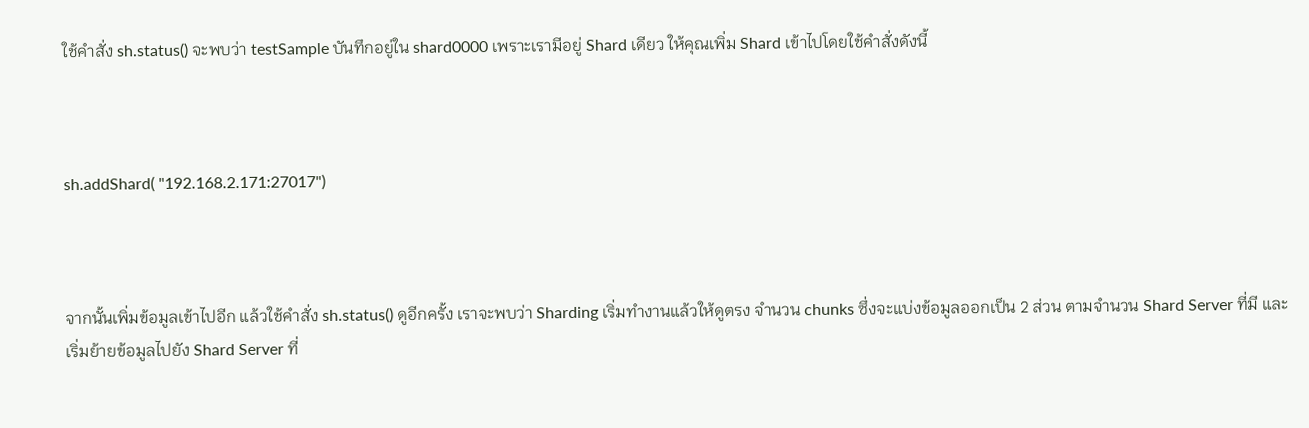ใช้คำสั่ง sh.status() จะพบว่า testSample บันทึกอยู่ใน shard0000 เพราะเรามีอยู่ Shard เดียว ให้คุณเพิ่ม Shard เข้าไปโดยใช้คำสั่งดังนี้



sh.addShard( "192.168.2.171:27017")



จากนั้นเพิ่มข้อมูลเข้าไปอีก แล้วใช้คำสั่ง sh.status() ดูอีกครั้ง เราจะพบว่า Sharding เริ่มทำงานแล้วให้ดูตรง จำนวน chunks ซึ่งจะแบ่งข้อมูลออกเป็น 2 ส่วน ตามจำนวน Shard Server ที่มี และเริ่มย้ายข้อมูลไปยัง Shard Server ที่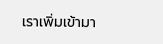เราเพิ่มเข้ามา